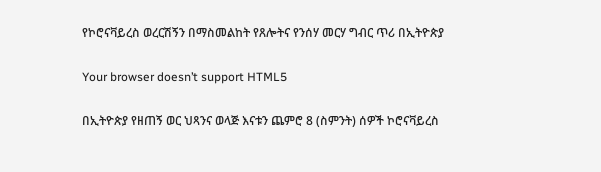የኮሮናቫይረስ ወረርሽኝን በማስመልከት የጸሎትና የንሰሃ መርሃ ግብር ጥሪ በኢትዮጵያ

Your browser doesn’t support HTML5

በኢትዮጵያ የዘጠኝ ወር ህጻንና ወላጅ እናቱን ጨምሮ 8 (ስምንት) ሰዎች ኮሮናቫይረስ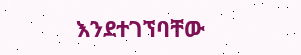እንደተገኘባቸው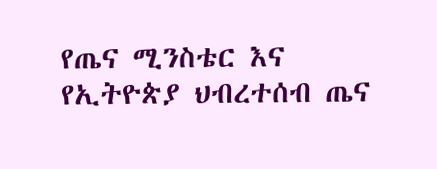የጤና ሚንስቴር እና የኢትዮጵያ ህብረተሰብ ጤና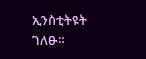ኢንስቲትዩት ገለፁ።